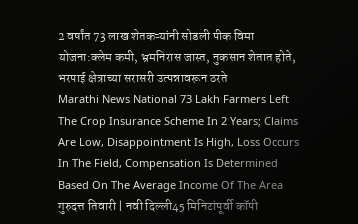2 वर्षांत 73 लाख शेतकऱ्यांनी सोडली पीक विमा योजना:क्लेम कमी, भ्रमनिरास जास्त, नुकसान शेतात होते, भरपाई क्षेत्राच्या सरासरी उत्पन्नावरून ठरते
Marathi News National 73 Lakh Farmers Left The Crop Insurance Scheme In 2 Years; Claims Are Low, Disappointment Is High, Loss Occurs In The Field, Compensation Is Determined Based On The Average Income Of The Area गुरुदत्त तिवारी | नवी दिल्ली45 मिनिटांपूर्वी कॉपी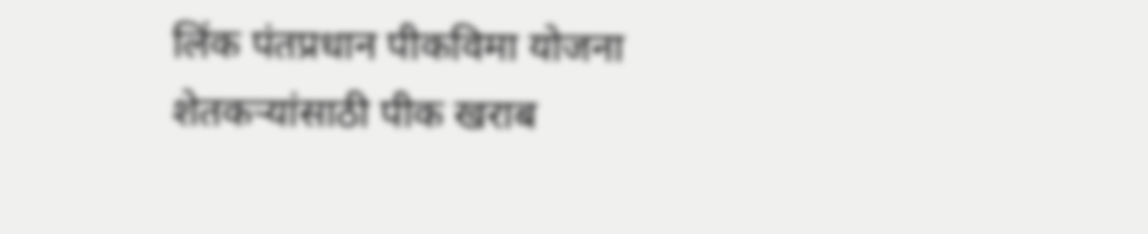लिंक पंतप्रधान पीकविमा योजना शेतकऱ्यांसाठी पीक खराब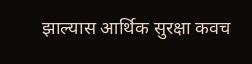झाल्यास आर्थिक सुरक्षा कवच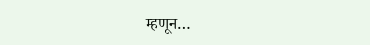म्हणून…